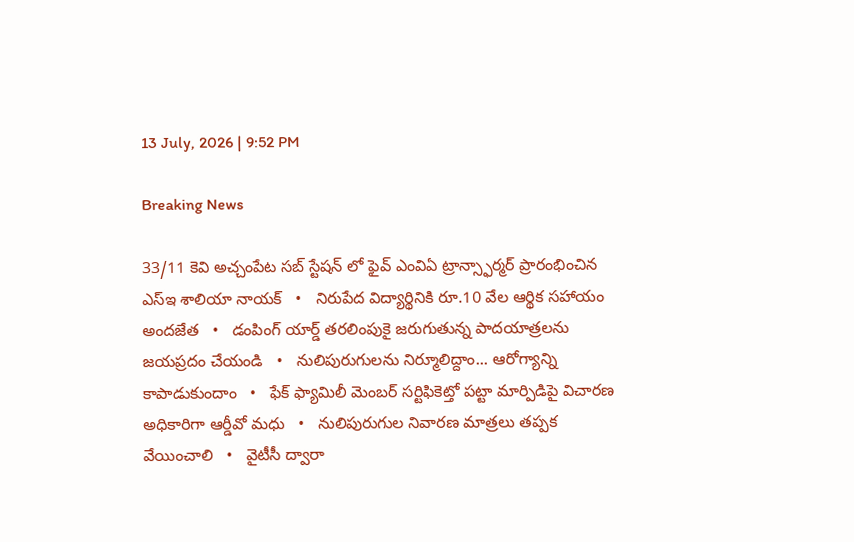13 July, 2026 | 9:52 PM

Breaking News

33/11 కెవి అచ్చంపేట సబ్ స్టేషన్ లో ఫైవ్ ఎంవిఏ ట్రాన్స్ఫార్మర్ ప్రారంభించిన ఎస్ఇ శాలియా నాయక్   •   నిరుపేద విద్యార్థినికి రూ.10 వేల ఆర్థిక సహాయం అందజేత   •   డంపింగ్ యార్డ్ తరలింపుకై జరుగుతున్న పాదయాత్రలను జయప్రదం చేయండి   •   నులిపురుగులను నిర్మూలిద్దాం... ఆరోగ్యాన్ని కాపాడుకుందాం   •   ఫేక్ ఫ్యామిలీ మెంబర్ సర్టిఫికెట్తో పట్టా మార్పిడిపై విచారణ అధికారిగా ఆర్డీవో మధు   •   నులిపురుగుల నివారణ మాత్రలు తప్పక వేయించాలి   •   వైటీసీ ద్వారా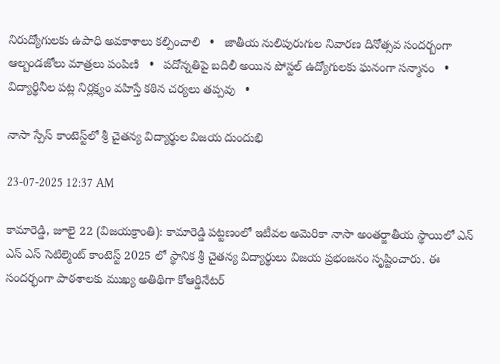నిరుద్యోగులకు ఉపాధి అవకాశాలు కల్పించాలి   •   జాతీయ నులిపురుగుల నివారణ దినోత్సవ సందర్బంగా ఆల్బండజోలు మాత్రలు పంపిణి   •   పదోన్నతిపై బదిలీ అయిన పోస్టల్ ఉద్యోగులకు ఘనంగా సన్మానం   •   విద్యార్థినీల పట్ల నిర్లక్ష్యం వహిస్తే కఠిన చర్యలు తప్పవు   •

నాసా స్పేస్ కాంటెస్ట్‌లో శ్రీ చైతన్య విద్యార్థుల విజయ దుందుభి

23-07-2025 12:37 AM

కామారెడ్డి, జూలై 22 (విజయక్రాంతి): కామారెడ్డి పట్టణంలో ఇటీవల అమెరికా నాసా అంతర్జాతీయ స్థాయిలో ఎన్ ఎస్ ఎస్ సెటిల్మెంట్ కాంటెస్ట్ 2025 లో స్థానిక శ్రీ చైతన్య విద్యార్థులు విజయ ప్రభంజనం సృష్టించారు. ఈ సందర్భంగా పాఠశాలకు ముఖ్య అతిథిగా కోఆర్డినేటర్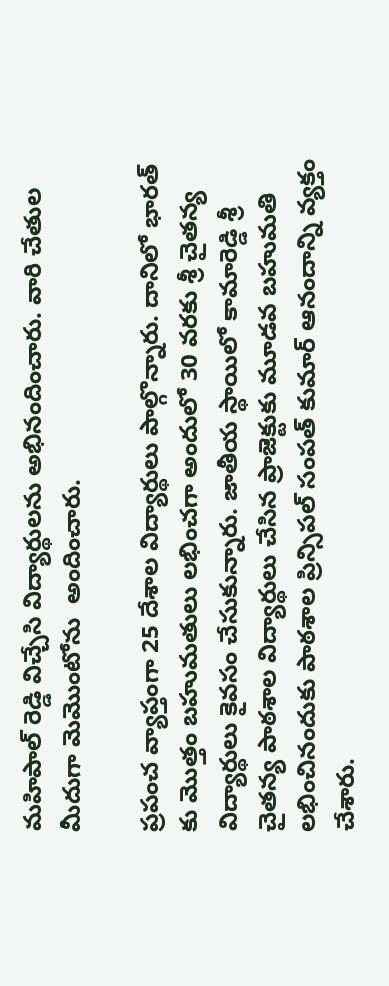మహిపాల్ రెడ్డి విచ్చేసి విద్యార్థులను అభినందించారు. వారి చేతుల మీదుగా మెమొంటోను  అందించారు.

ప్రపంచ వ్యాప్తంగా 25 దేశాల విద్యార్థులు పాల్గొన్నారు. దానిలో భారత్ కు మొత్తం బహుమతులు లభించగా అందులో 30 వరకు శ్రీ చైతన్య విద్యార్థులు కైవసం చేసుకున్నారు. జాతీయ స్థాయిలో కామారెడ్డి శ్రీ చైతన్య పాఠశాల విద్యార్థులు చేసిన ప్రాజెక్టుకు మూడవ బహుమతి లభించినందుకు పాఠశాల ప్రిన్సిపల్ సంపత్ కుమార్ ఆనందాన్ని వ్యక్తం చేశారు.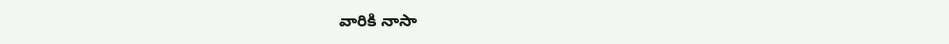వారికి నాసా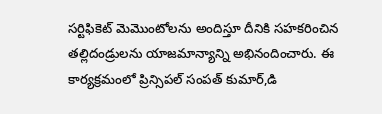సర్టిఫికెట్ మెమొంటోలను అందిస్తూ దీనికి సహకరించిన తల్లిదండ్రులను యాజమాన్యాన్ని అభినందించారు. ఈ కార్యక్రమంలో ప్రిన్సిపల్ సంపత్ కుమార్,డి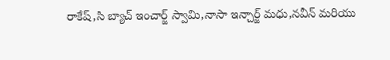రాకేష్,సి బ్యాచ్ ఇంచార్జ్ స్వామి,నాసా ఇన్చార్జ్ మధు,నవీన్ మరియు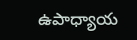ఉపాధ్యాయ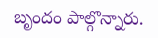బృందం పాల్గొన్నారు.